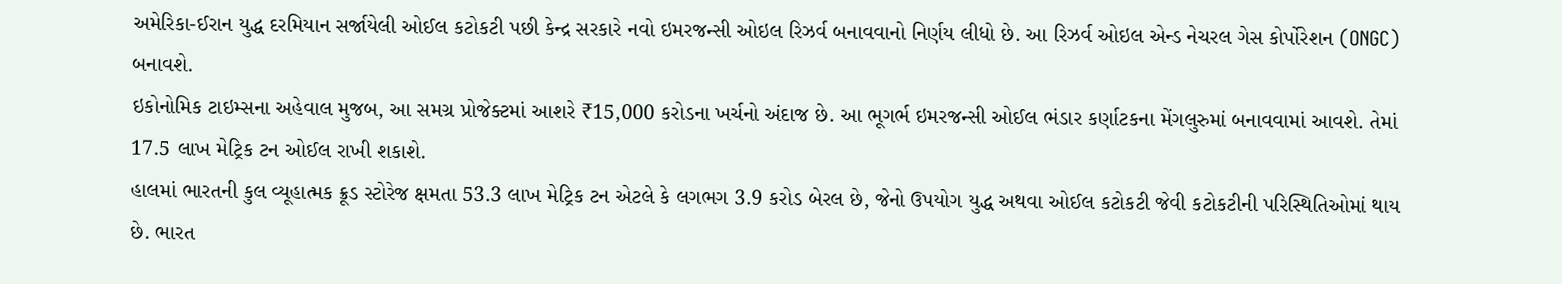અમેરિકા-ઈરાન યુદ્ધ દરમિયાન સર્જાયેલી ઓઈલ કટોકટી પછી કેન્દ્ર સરકારે નવો ઇમરજન્સી ઓઇલ રિઝર્વ બનાવવાનો નિર્ણય લીધો છે. આ રિઝર્વ ઓઇલ એન્ડ નેચરલ ગેસ કોર્પોરેશન (ONGC) બનાવશે.
ઇકોનોમિક ટાઇમ્સના અહેવાલ મુજબ, આ સમગ્ર પ્રોજેક્ટમાં આશરે ₹15,000 કરોડના ખર્ચનો અંદાજ છે. આ ભૂગર્ભ ઇમરજન્સી ઓઈલ ભંડાર કર્ણાટકના મેંગલુરુમાં બનાવવામાં આવશે. તેમાં 17.5 લાખ મેટ્રિક ટન ઓઈલ રાખી શકાશે.
હાલમાં ભારતની કુલ વ્યૂહાત્મક ક્રૂડ સ્ટોરેજ ક્ષમતા 53.3 લાખ મેટ્રિક ટન એટલે કે લગભગ 3.9 કરોડ બેરલ છે, જેનો ઉપયોગ યુદ્ધ અથવા ઓઈલ કટોકટી જેવી કટોકટીની પરિસ્થિતિઓમાં થાય છે. ભારત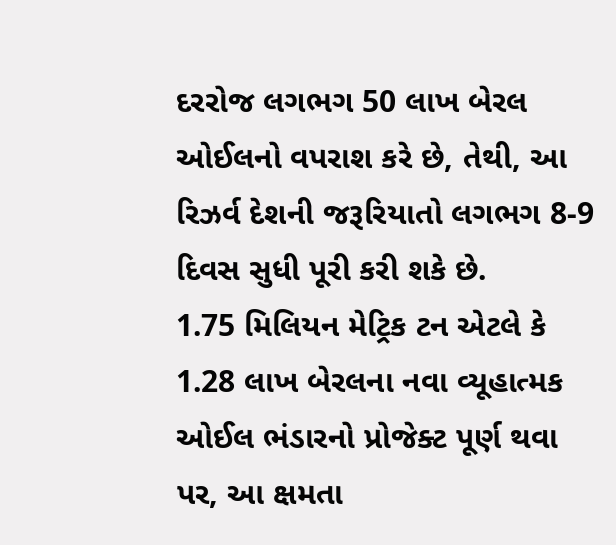દરરોજ લગભગ 50 લાખ બેરલ ઓઈલનો વપરાશ કરે છે, તેથી, આ રિઝર્વ દેશની જરૂરિયાતો લગભગ 8-9 દિવસ સુધી પૂરી કરી શકે છે.
1.75 મિલિયન મેટ્રિક ટન એટલે કે 1.28 લાખ બેરલના નવા વ્યૂહાત્મક ઓઈલ ભંડારનો પ્રોજેક્ટ પૂર્ણ થવા પર, આ ક્ષમતા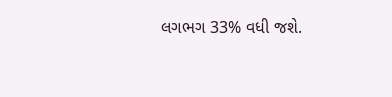લગભગ 33% વધી જશે.